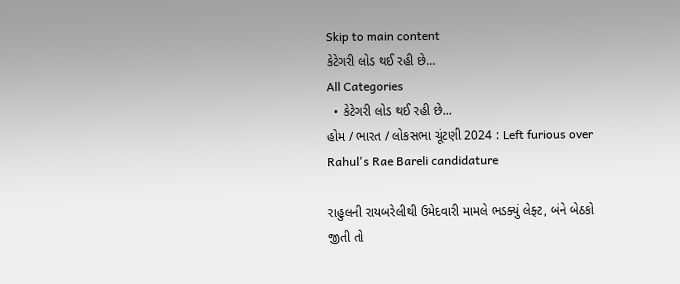Skip to main content
કેટેગરી લોડ થઈ રહી છે...
All Categories
  • કેટેગરી લોડ થઈ રહી છે...
હોમ / ભારત / લોકસભા ચૂંટણી 2024 : Left furious over Rahul's Rae Bareli candidature

રાહુલની રાયબરેલીથી ઉમેદવારી મામલે ભડક્યું લેફ્ટ, બંને બેઠકો જીતી તો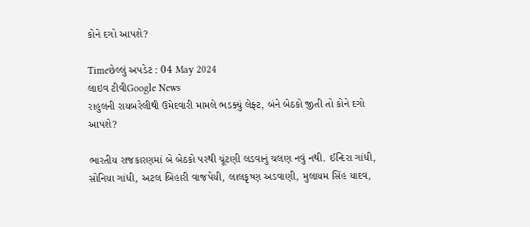કોને દગો આપશે?

Timeછેલ્લું અપડેટ : 04 May 2024
લાઇવ ટીવીGoogle News
રાહુલની રાયબરેલીથી ઉમેદવારી મામલે ભડક્યું લેફ્ટ, બંને બેઠકો જીતી તો કોને દગો આપશે?

ભારતીય રાજકારણમાં બે બેઠકો પરથી ચૂંટણી લડવાનું ચલણ નવું નથી. ઈન્દિરા ગાંધી, સોનિયા ગાંધી, અટલ બિહારી વાજપેયી, લાલકૃષ્ણ અડવાણી, મુલાયમ સિંહ યાદવ,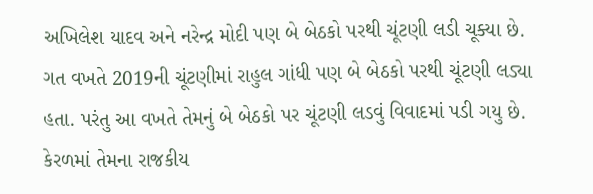અખિલેશ યાદવ અને નરેન્દ્ર મોદી પણ બે બેઠકો પરથી ચૂંટણી લડી ચૂક્યા છે. ગત વખતે 2019ની ચૂંટણીમાં રાહુલ ગાંધી પણ બે બેઠકો પરથી ચૂંટણી લડ્યા હતા. પરંતુ આ વખતે તેમનું બે બેઠકો પર ચૂંટણી લડવું વિવાદમાં પડી ગયુ છે. કેરળમાં તેમના રાજકીય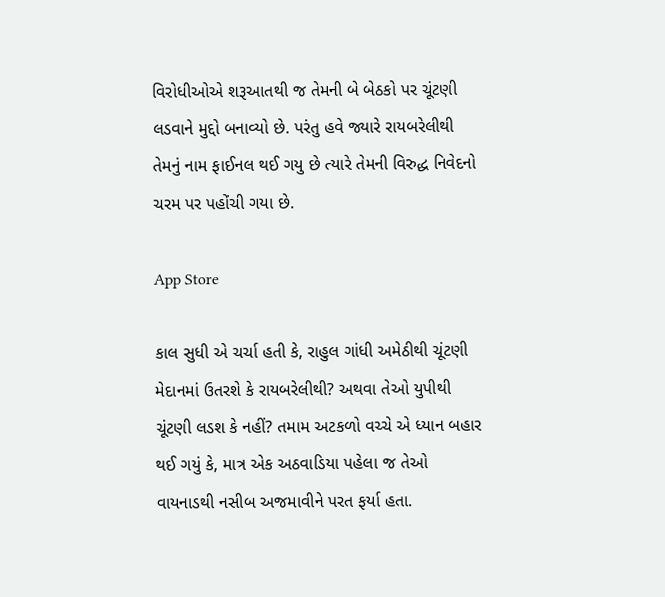વિરોધીઓએ શરૂઆતથી જ તેમની બે બેઠકો પર ચૂંટણી લડવાને મુદ્દો બનાવ્યો છે. પરંતુ હવે જ્યારે રાયબરેલીથી તેમનું નામ ફાઈનલ થઈ ગયુ છે ત્યારે તેમની વિરુદ્ધ નિવેદનો ચરમ પર પહોંચી ગયા છે.

App Store

કાલ સુધી એ ચર્ચા હતી કે, રાહુલ ગાંધી અમેઠીથી ચૂંટણી મેદાનમાં ઉતરશે કે રાયબરેલીથી? અથવા તેઓ યુપીથી ચૂંટણી લડશ કે નહીં? તમામ અટકળો વચ્ચે એ ધ્યાન બહાર થઈ ગયું કે, માત્ર એક અઠવાડિયા પહેલા જ તેઓ વાયનાડથી નસીબ અજમાવીને પરત ફર્યા હતા.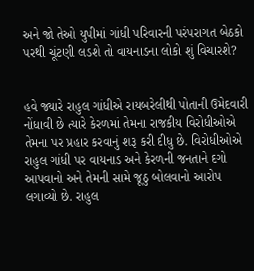અને જો તેઓ યુપીમાં ગાંધી પરિવારની પરંપરાગત બેઠકો પરથી ચૂંટણી લડશે તો વાયનાડના લોકો શું વિચારશે?


હવે જ્યારે રાહુલ ગાંધીએ રાયબરેલીથી પોતાની ઉમેદવારી નોંધાવી છે ત્યારે કેરળમાં તેમના રાજકીય વિરોધીઓએ તેમના પર પ્રહાર કરવાનું શરૂ કરી દીધુ છે. વિરોધીઓએ રાહુલ ગાંધી પર વાયનાડ અને કેરળની જનતાને દગો આપવાનો અને તેમની સામે જૂઠુ બોલવાનો આરોપ લગાવ્યો છે. રાહુલ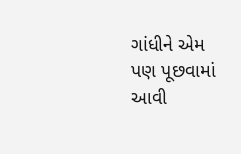ગાંધીને એમ પણ પૂછવામાં આવી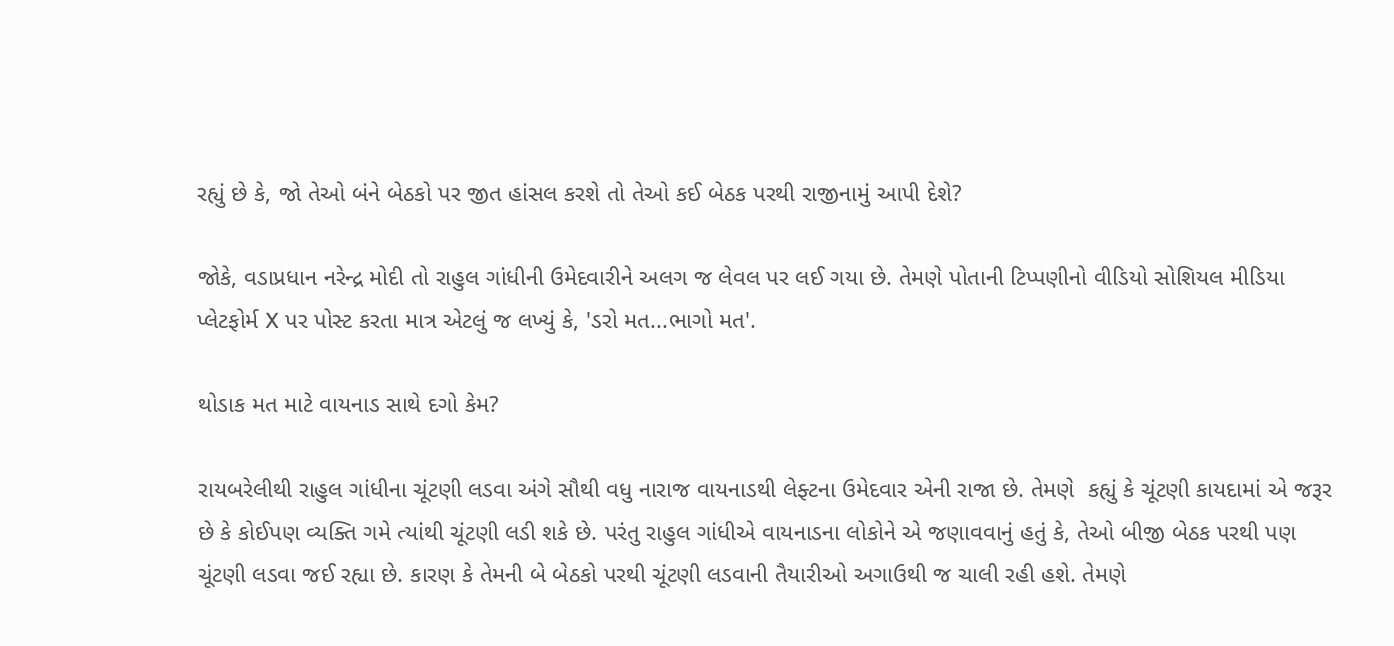રહ્યું છે કે, જો તેઓ બંને બેઠકો પર જીત હાંસલ કરશે તો તેઓ કઈ બેઠક પરથી રાજીનામું આપી દેશે?

જોકે, વડાપ્રધાન નરેન્દ્ર મોદી તો રાહુલ ગાંધીની ઉમેદવારીને અલગ જ લેવલ પર લઈ ગયા છે. તેમણે પોતાની ટિપ્પણીનો વીડિયો સોશિયલ મીડિયા પ્લેટફોર્મ X પર પોસ્ટ કરતા માત્ર એટલું જ લખ્યું કે, 'ડરો મત...ભાગો મત'.

થોડાક મત માટે વાયનાડ સાથે દગો કેમ?

રાયબરેલીથી રાહુલ ગાંધીના ચૂંટણી લડવા અંગે સૌથી વધુ નારાજ વાયનાડથી લેફ્ટના ઉમેદવાર એની રાજા છે. તેમણે  કહ્યું કે ચૂંટણી કાયદામાં એ જરૂર છે કે કોઈપણ વ્યક્તિ ગમે ત્યાંથી ચૂંટણી લડી શકે છે. પરંતુ રાહુલ ગાંધીએ વાયનાડના લોકોને એ જણાવવાનું હતું કે, તેઓ બીજી બેઠક પરથી પણ ચૂંટણી લડવા જઈ રહ્યા છે. કારણ કે તેમની બે બેઠકો પરથી ચૂંટણી લડવાની તૈયારીઓ અગાઉથી જ ચાલી રહી હશે. તેમણે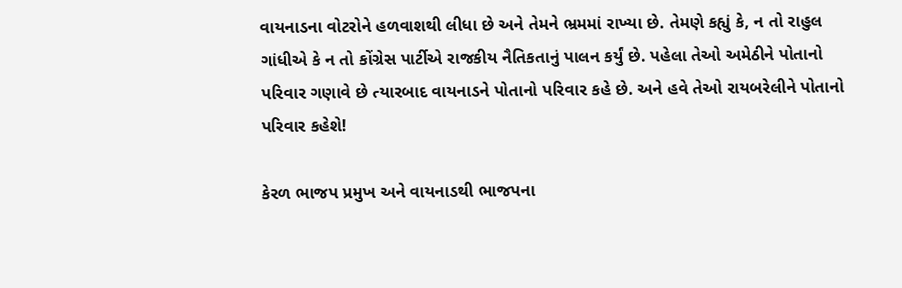વાયનાડના વોટરોને હળવાશથી લીધા છે અને તેમને ભ્રમમાં રાખ્યા છે. તેમણે કહ્યું કે, ન તો રાહુલ ગાંધીએ કે ન તો કોંગ્રેસ પાર્ટીએ રાજકીય નૈતિકતાનું પાલન કર્યું છે. પહેલા તેઓ અમેઠીને પોતાનો પરિવાર ગણાવે છે ત્યારબાદ વાયનાડને પોતાનો પરિવાર કહે છે. અને હવે તેઓ રાયબરેલીને પોતાનો પરિવાર કહેશે!

કેરળ ભાજપ પ્રમુખ અને વાયનાડથી ભાજપના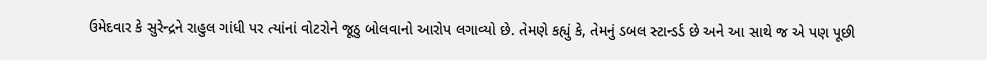ઉમેદવાર કે સુરેન્દ્રને રાહુલ ગાંધી પર ત્યાંનાં વોટરોને જૂઠુ બોલવાનો આરોપ લગાવ્યો છે. તેમણે કહ્યું કે, તેમનું ડબલ સ્ટાન્ડર્ડ છે અને આ સાથે જ એ પણ પૂછી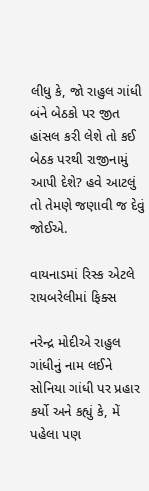લીધુ કે, જો રાહુલ ગાંધી બંને બેઠકો પર જીત હાંસલ કરી લેશે તો કઈ બેઠક પરથી રાજીનામું આપી દેશે? હવે આટલું તો તેમણે જણાવી જ દેવું જોઈએ.

વાયનાડમાં રિસ્ક એટલે રાયબરેલીમાં ફિક્સ

નરેન્દ્ર મોદીએ રાહુલ ગાંધીનું નામ લઈને સોનિયા ગાંધી પર પ્રહાર કર્યો અને કહ્યું કે, મેં પહેલા પણ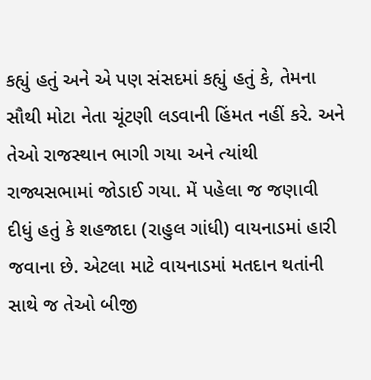કહ્યું હતું અને એ પણ સંસદમાં કહ્યું હતું કે, તેમના સૌથી મોટા નેતા ચૂંટણી લડવાની હિંમત નહીં કરે. અને તેઓ રાજસ્થાન ભાગી ગયા અને ત્યાંથી રાજ્યસભામાં જોડાઈ ગયા. મેં પહેલા જ જણાવી દીધું હતું કે શહજાદા (રાહુલ ગાંધી) વાયનાડમાં હારી જવાના છે. એટલા માટે વાયનાડમાં મતદાન થતાંની સાથે જ તેઓ બીજી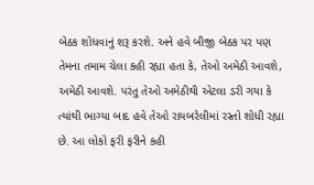બેઠક શોધવાનું શરૂ કરશે. અને હવે બીજી બેઠક પર પણ તેમના તમામ ચેલા કહી રહ્યા હતા કે, તેઓ અમેઠી આવશે, અમેઠી આવશે. પરંતુ તેઓ અમેઠીથી એટલા ડરી ગયા કે ત્યાંથી ભાગ્યા બાદ હવે તેઓ રાયબરેલીમાં રસ્તો શોધી રહ્યા છે. આ લોકો ફરી ફરીને કહી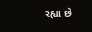રહ્યા છે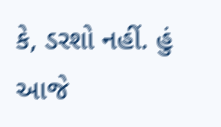કે, ડરશો નહીં. હું આજે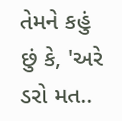તેમને કહું છું કે, 'અરે ડરો મત..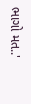ભાગો મત..'